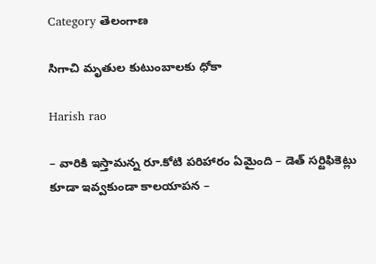Category తెలంగాణ

సిగాచి మృతుల కుటుంబాలకు ధోకా

Harish rao

– వారికి ఇస్తామన్న రూ.కోటి పరిహారం ఏమైంది – డెత్‌ ‌సర్టిఫికెట్లు కూడా ఇవ్వకుండా కాలయాపన –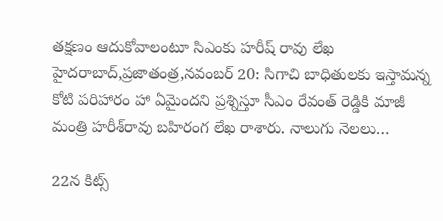తక్షణం ఆదుకోవాలంటూ సిఎంకు హరీష్‌ ‌రావు లేఖ హైదరాబాద్‌,ప్రజాతంత్ర,నవంబర్‌ 20: సిగాచి బాధితులకు ఇస్తామన్న కోటి పరిహారం హా ఏమైందని ప్రశ్నిస్తూ సీఎం రేవంత్‌ ‌రెడ్డికి మాజీ మంత్రి హరీశ్‌రావు బహిరంగ లేఖ రాశారు. నాలుగు నెలలు…

22న కిట్స్‌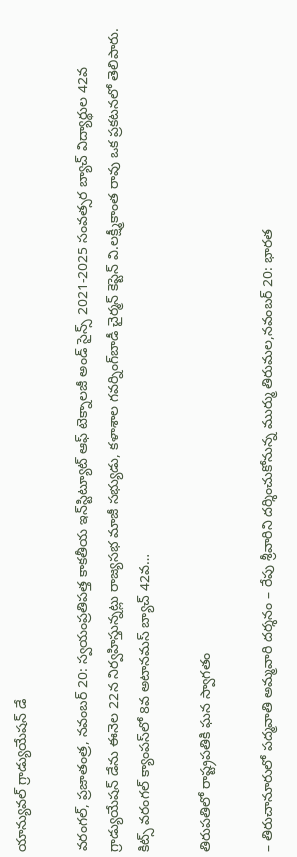యాన్యువల్‌ గ్రాడ్యుయేషన్‌ డే

వరంగల్‌, ప్రజాతంత్ర, నవంబర్‌ 20: స్వయంప్రతిపత్త కాకతీయ ఇన్‌స్టిట్యూట్‌ ఆఫ్‌ టెక్నాలజీ అండ్‌ సైన్స్‌ 2021-2025 సంవత్సర బ్యాచ్‌ విద్యార్థుల 42వ గ్రాడ్యుయేషన్‌ డేను ఈనెల 22న నిర్వహిస్తున్నట్లు రాజ్యసభ మాజీ సభ్యుడు, కళాశాల గవర్నింగ్‌బాడీ చైర్మన్‌ కెప్టెన్‌ వి.లక్ష్మీకాంత రావు ఒక ప్రకటనలో తెలిపారు. కిట్స్‌ వరంగల్‌ క్యాంపస్‌లో 8వ అటానమస్‌ బ్యాచ్‌ 42వ…

తిరుపతిలో రాష్ట్రపతికి ఘన స్వాగతం

– తిరుచానూరులో పద్మవాతి అమ్మవారి దర్శనం – రేపు శ్రీవారిని దర్శించుకోనున్న ముర్ము తిరుమల,నవంబర్‌ 20: భారత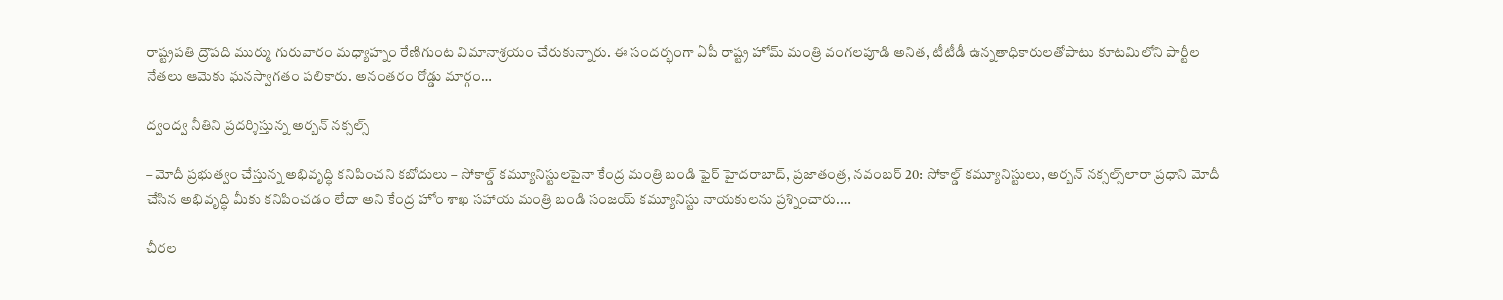రాష్ట్రపతి ద్రౌపది ముర్ము గురువారం మధ్యాహ్నం రేణిగుంట విమానాశ్రయం చేరుకున్నారు. ఈ సందర్భంగా ఏపీ రాష్ట్ర హోమ్‌ ‌మంత్రి వంగలపూడి అనిత, టీటీడీ ఉన్నతాధికారులతోపాటు కూటమిలోని పార్టీల నేతలు ఆమెకు ఘనస్వాగతం పలికారు. అనంతరం రోడ్డు మార్గం…

ద్వంద్వ నీతిని ప్రదర్శిస్తున్న అర్బన్‌ నక్సల్స్‌

– మోదీ ప్రభుత్వం చేస్తున్న అభివృద్ధి కనిపించని కబోదులు – సోకాల్డ్‌ కమ్యూనిస్టులపైనా కేంద్ర మంత్రి బండి ఫైర్‌ హైదరాబాద్‌, ప్రజాతంత్ర, నవంబర్‌ 20: సోకాల్డ్‌ కమ్యూనిస్టులు, అర్బన్‌ నక్సల్స్‌లారా ప్రధాని మోదీ చేసిన అభివృద్ధి మీకు కనిపించడం లేదా అని కేంద్ర హోం శాఖ సహాయ మంత్రి బండి సంజయ్‌ కమ్యూనిస్టు నాయకులను ప్రశ్నించారు.…

చీర‌ల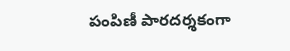పంపిణీ పార‌ద‌ర్శ‌కంగా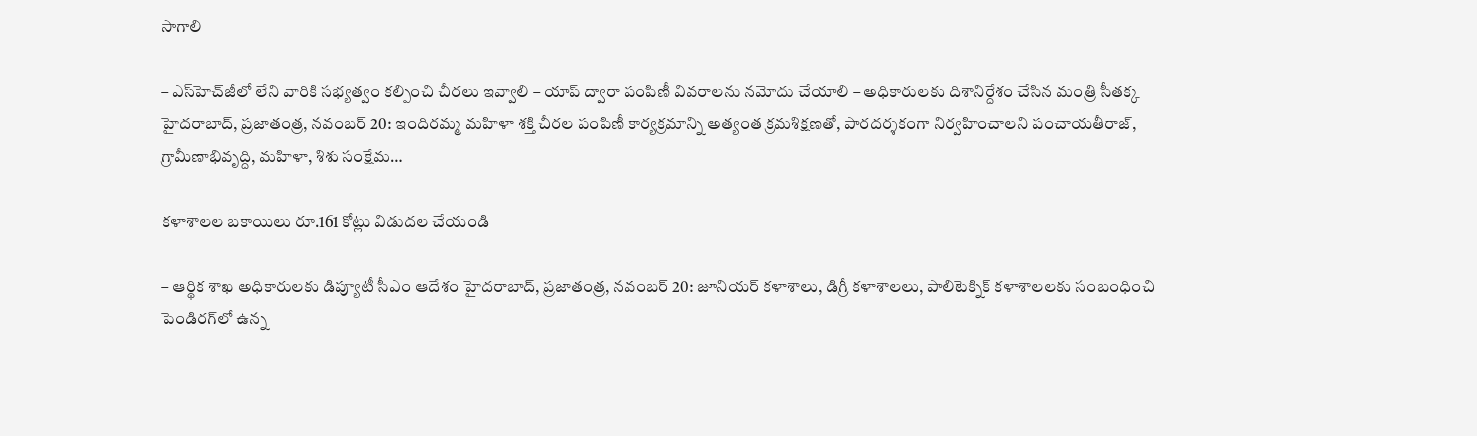సాగాలి

– ఎస్‌హెచ్‌జీలో లేని వారికి సభ్యత్వం కల్పించి చీరలు ఇవ్వాలి – యాప్‌ ద్వారా పంపిణీ వివరాలను నమోదు చేయాలి – అధికారులకు దిశానిర్దేశం చేసిన మంత్రి సీతక్క హైదరాబాద్‌, ప్రజాతంత్ర, నవంబర్‌ 20: ఇందిరమ్మ మహిళా శక్తి చీరల పంపిణీ కార్యక్రమాన్ని అత్యంత క్రమశిక్షణతో, పారదర్శకంగా నిర్వహించాలని పంచాయతీరాజ్‌, గ్రామీణాభివృద్ది, మహిళా, శిశు సంక్షేమ…

కళాశాలల బకాయిలు రూ.161 కోట్లు విడుదల చేయండి

– ఆర్థిక శాఖ అధికారులకు డిప్యూటీ సీఎం ఆదేశం హైదరాబాద్‌, ప్రజాతంత్ర, నవంబర్‌ 20: జూనియర్‌ కళాశాలు, డిగ్రీ కళాశాలలు, పాలిటెక్నిక్‌ కళాశాలలకు సంబంధించి పెండిరగ్‌లో ఉన్న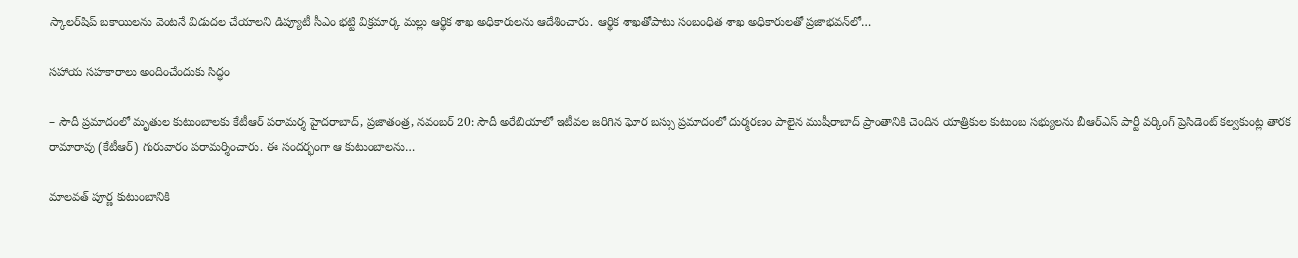స్కాలర్‌షిప్‌ బకాయిలను వెంటనే విడుదల చేయాలని డిప్యూటీ సీఎం భట్టి విక్రమార్క మల్లు ఆర్థిక శాఖ అధికారులను ఆదేశించారు. ఆర్థిక శాఖతోపాటు సంబంధిత శాఖ అధికారులతో ప్రజాభవన్‌లో…

సహాయ సహకారాలు అందించేందుకు సిద్ధం

– సౌదీ ప్రమాదంలో మృతుల కుటుంబాలకు కేటీఆర్‌ పరామర్శ హైదరాబాద్‌, ప్రజాతంత్ర, నవంబర్‌ 20: సౌదీ అరేబియాలో ఇటీవల జరిగిన ఘోర బస్సు ప్రమాదంలో దుర్మరణం పాలైన ముషీరాబాద్‌ ప్రాంతానికి చెందిన యాత్రికుల కుటుంబ సభ్యులను బీఆర్‌ఎస్‌ పార్టీ వర్కింగ్‌ ప్రెసిడెంట్‌ కల్వకుంట్ల తారక రామారావు (కేటీఆర్‌) గురువారం పరామర్శించారు. ఈ సందర్భంగా ఆ కుటుంబాలను…

మాలవత్‌ పూర్ణ కుటుంబానికి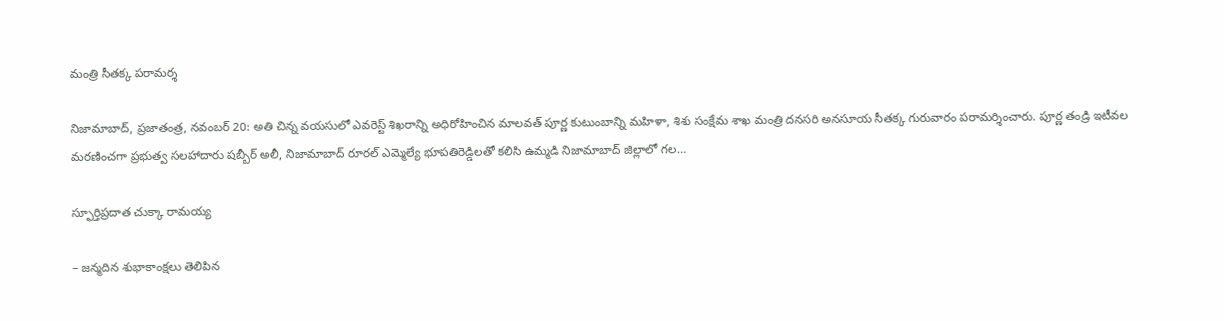మంత్రి సీతక్క పరామర్శ

నిజామాబాద్‌, ప్రజాతంత్ర, నవంబర్‌ 20: అతి చిన్న వయసులో ఎవరెస్ట్‌ శిఖరాన్ని అధిరోహించిన మాలవత్‌ పూర్ణ కుటుంబాన్ని మహిళా, శిశు సంక్షేమ శాఖ మంత్రి దనసరి అనసూయ సీతక్క గురువారం పరామర్శించారు. పూర్ణ తండ్రి ఇటీవల మరణించగా ప్రభుత్వ సలహాదారు షబ్బీర్‌ అలీ, నిజామాబాద్‌ రూరల్‌ ఎమ్మెల్యే భూపతిరెడ్డిలతో కలిసి ఉమ్మడి నిజామాబాద్‌ జిల్లాలో గల…

స్ఫూర్తిప్ర‌దాత చుక్కా రామ‌య్య‌

– జ‌న్మ‌దిన శుభాకాంక్ష‌లు తెలిపిన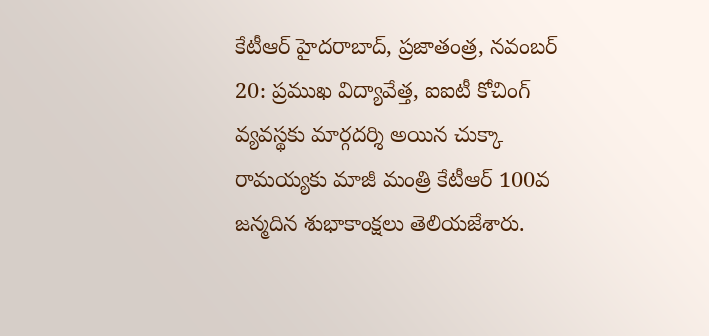కేటీఆర్‌ హైదరాబాద్‌, ప్రజాతంత్ర, నవంబర్‌ 20: ప్రముఖ విద్యావేత్త, ఐఐటీ కోచింగ్‌ వ్యవస్థకు మార్గదర్శి అయిన చుక్కా రామయ్యకు మాజీ మంత్రి కేటీఆర్‌ 100వ జన్మదిన శుభాకాంక్షలు తెలియజేశారు.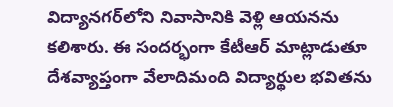విద్యానగర్‌లోని నివాసానికి వెళ్లి ఆయనను కలిశారు. ఈ సందర్భంగా కేటీఆర్‌ మాట్లాడుతూ దేశవ్యాప్తంగా వేలాదిమంది విద్యార్థుల భవితను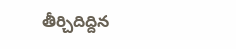తీర్చిదిద్దిన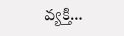వ్యక్తి…